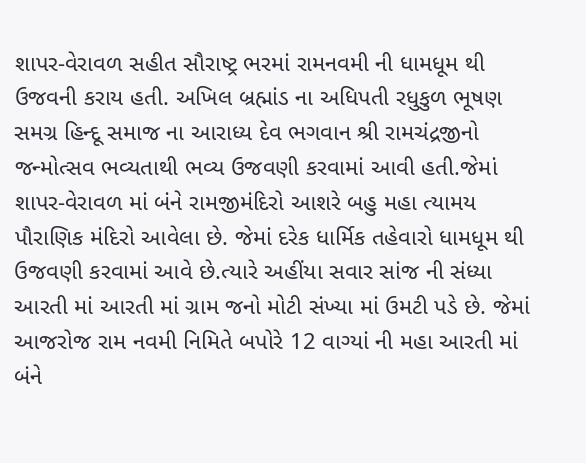શાપર-વેરાવળ સહીત સૌરાષ્ટ્ર ભરમાં રામનવમી ની ધામધૂમ થી ઉજવની કરાય હતી. અખિલ બ્રહ્માંડ ના અધિપતી રધુકુળ ભૂષણ સમગ્ર હિન્દૂ સમાજ ના આરાધ્ય દેવ ભગવાન શ્રી રામચંદ્રજીનો જન્મોત્સવ ભવ્યતાથી ભવ્ય ઉજવણી કરવામાં આવી હતી.જેમાં
શાપર-વેરાવળ માં બંને રામજીમંદિરો આશરે બહુ મહા ત્યામય પૌરાણિક મંદિરો આવેલા છે. જેમાં દરેક ધાર્મિક તહેવારો ધામધૂમ થી ઉજવણી કરવામાં આવે છે.ત્યારે અહીંયા સવાર સાંજ ની સંધ્યા આરતી માં આરતી માં ગ્રામ જનો મોટી સંખ્યા માં ઉમટી પડે છે. જેમાં આજરોજ રામ નવમી નિમિતે બપોરે 12 વાગ્યાં ની મહા આરતી માં બંને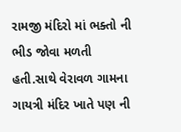રામજી મંદિરો માં ભક્તો ની ભીડ જોવા મળતી હતી.સાથે વેરાવળ ગામના ગાયત્રી મંદિર ખાતે પણ ની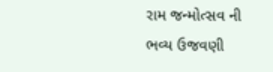રામ જન્મોત્સવ ની
ભવ્ય ઉજવણી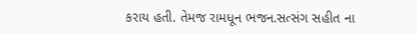કરાય હતી. તેમજ રામધૂન ભજન.સત્સંગ સહીત ના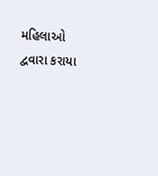મહિલાઓ દ્વવારા કરાયા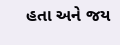હતા અને જય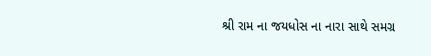શ્રી રામ ના જયધોસ ના નારા સાથે સમગ્ર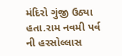મંદિરો ગુંજી ઉઠ્યા હતા.રામ નવમી પર્વ ની હરસોલ્લાસ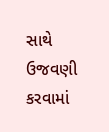સાથે ઉજવણી કરવામાં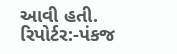આવી હતી.
રિપોર્ટર:-પંકજ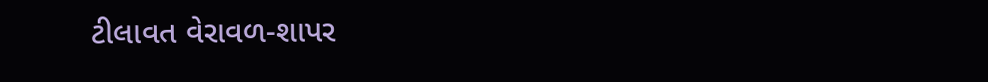ટીલાવત વેરાવળ-શાપર